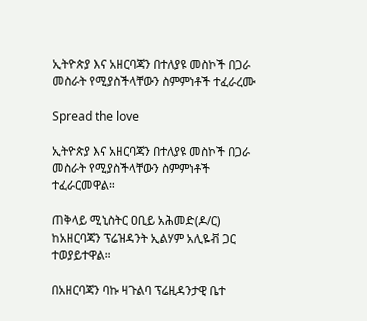ኢትዮጵያ እና አዘርባጃን በተለያዩ መስኮች በጋራ መስራት የሚያስችላቸውን ስምምነቶች ተፈራረሙ

Spread the love

ኢትዮጵያ እና አዘርባጃን በተለያዩ መስኮች በጋራ መስራት የሚያስችላቸውን ስምምነቶች ተፈራርመዋል።

ጠቅላይ ሚኒስትር ዐቢይ አሕመድ(ዶ/ር) ከአዘርባጃን ፕሬዝዳንት ኢልሃም አሊዬቭ ጋር ተወያይተዋል።

በአዘርባጃን ባኩ ዛጉልባ ፕሬዚዳንታዊ ቤተ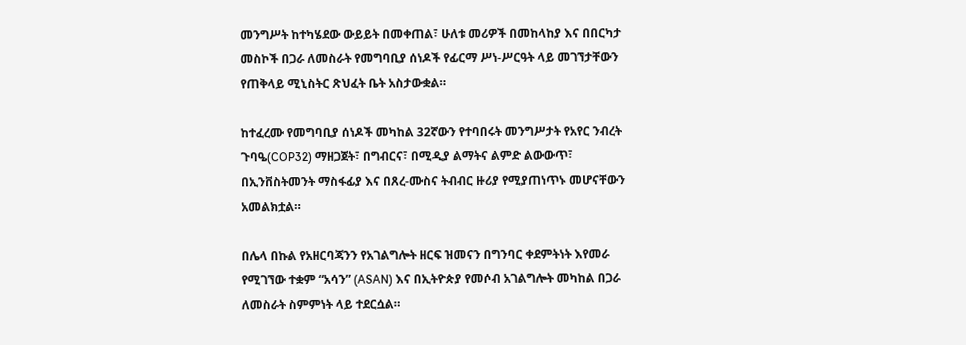መንግሥት ከተካሄደው ውይይት በመቀጠል፣ ሁለቱ መሪዎች በመከላከያ እና በበርካታ መስኮች በጋራ ለመስራት የመግባቢያ ሰነዶች የፊርማ ሥነ-ሥርዓት ላይ መገኘታቸውን የጠቅላይ ሚኒስትር ጽህፈት ቤት አስታውቋል።

ከተፈረሙ የመግባቢያ ሰነዶች መካከል 32ኛውን የተባበሩት መንግሥታት የአየር ንብረት ጉባዔ(COP32) ማዘጋጀት፣ በግብርና፣ በሚዲያ ልማትና ልምድ ልውውጥ፣ በኢንቨስትመንት ማስፋፊያ እና በጸረ-ሙስና ትብብር ዙሪያ የሚያጠነጥኑ መሆናቸውን አመልክቷል።

በሌላ በኩል የአዘርባጃንን የአገልግሎት ዘርፍ ዝመናን በግንባር ቀደምትነት እየመራ የሚገኘው ተቋም “አሳን” (ASAN) እና በኢትዮጵያ የመሶብ አገልግሎት መካከል በጋራ ለመስራት ስምምነት ላይ ተደርሷል።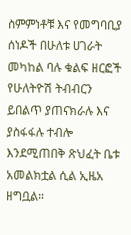ስምምነቶቹ እና የመግባቢያ ሰነዶች በሁለቱ ሀገራት መካከል ባሉ ቁልፍ ዘርፎች የሁለትዮሽ ትብብርን ይበልጥ ያጠናክራሉ እና ያስፋፋሉ ተብሎ እንደሚጠበቅ ጽህፈት ቤቱ አመልክቷል ሲል ኢዜአ ዘግቧል።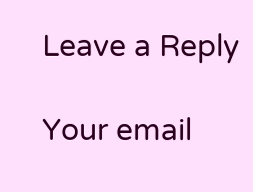Leave a Reply

Your email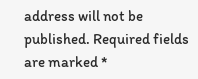address will not be published. Required fields are marked *